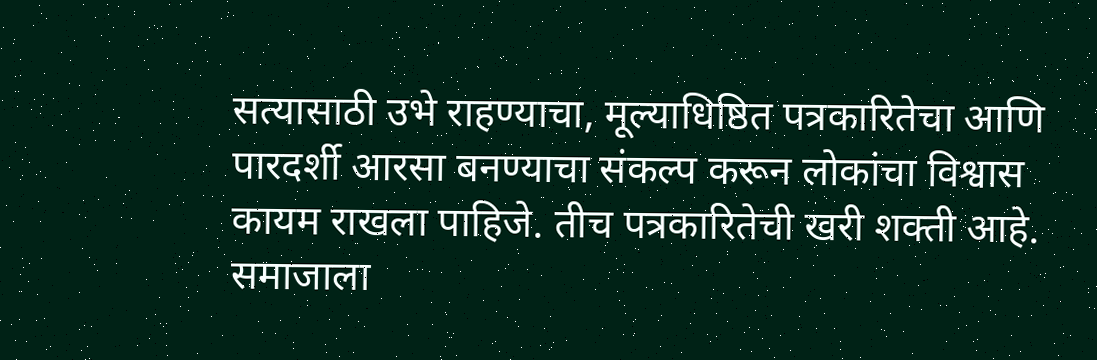सत्यासाठी उभे राहण्याचा, मूल्याधिष्ठित पत्रकारितेचा आणि पारदर्शी आरसा बनण्याचा संकल्प करून लोकांचा विश्वास कायम राखला पाहिजे. तीच पत्रकारितेची खरी शक्ती आहे. समाजाला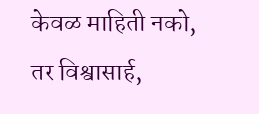केवळ माहिती नको, तर विश्वासार्ह,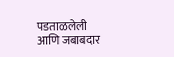पडताळलेली आणि जबाबदार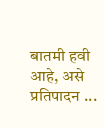बातमी हवी आहे, असे प्रतिपादन ...